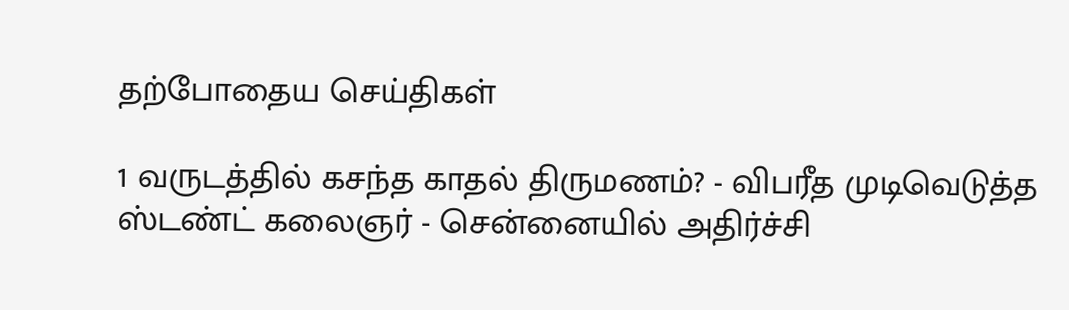தற்போதைய செய்திகள்

1 வருடத்தில் கசந்த காதல் திருமணம்? - விபரீத முடிவெடுத்த ஸ்டண்ட் கலைஞர் - சென்னையில் அதிர்ச்சி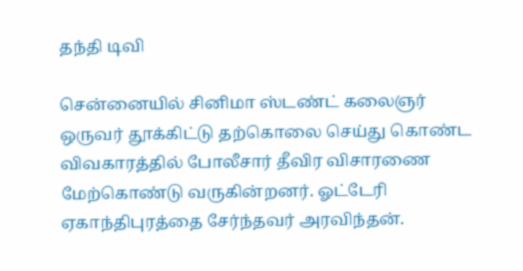தந்தி டிவி

சென்னையில் சினிமா ஸ்டண்ட் கலைஞர் ஒருவர் தூக்கிட்டு தற்கொலை செய்து கொண்ட விவகாரத்தில் போலீசார் தீவிர விசாரணை மேற்கொண்டு வருகின்றனர். ஓட்டேரி ஏகாந்திபுரத்தை சேர்ந்தவர் அரவிந்தன்.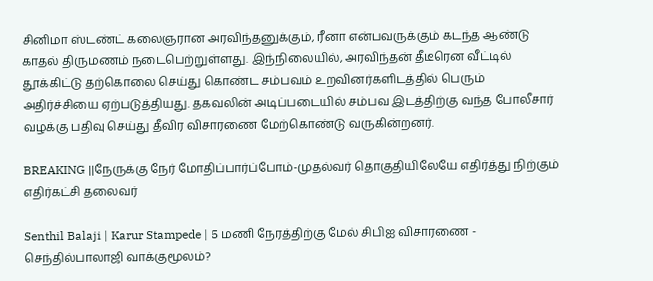சினிமா ஸ்டண்ட் கலைஞரான அரவிந்தனுக்கும், ரீனா என்பவருக்கும் கடந்த ஆண்டு காதல் திருமணம் நடைபெற்றுள்ளது. இந்நிலையில், அரவிந்தன் தீடீரென வீட்டில் தூக்கிட்டு தற்கொலை செய்து கொண்ட சம்பவம் உறவினர்களிடத்தில் பெரும் அதிர்ச்சியை ஏற்படுத்தியது. தகவலின் அடிப்படையில் சம்பவ இடத்திற்கு வந்த போலீசார் வழக்கு பதிவு செய்து தீவிர விசாரணை மேற்கொண்டு வருகின்றனர்.

BREAKING ||நேருக்கு நேர் மோதிப்பார்ப்போம்-முதல்வர் தொகுதியிலேயே எதிர்த்து நிற்கும் எதிர்கட்சி தலைவர்

Senthil Balaji | Karur Stampede | 5 மணி நேரத்திற்கு மேல் சிபிஐ விசாரணை - செந்தில்பாலாஜி வாக்குமூலம்?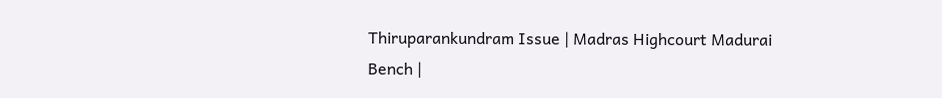Thiruparankundram Issue | Madras Highcourt Madurai Bench |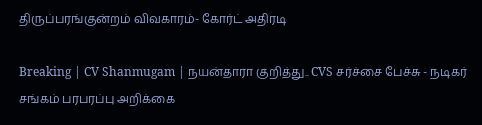திருப்பரங்குன்றம் விவகாரம்- கோர்ட் அதிரடி

Breaking | CV Shanmugam | நயன்தாரா குறித்து.. CVS சர்ச்சை பேச்சு - நடிகர் சங்கம் பரபரப்பு அறிக்கை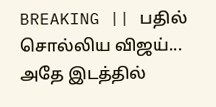BREAKING || பதில் சொல்லிய விஜய்... அதே இடத்தில்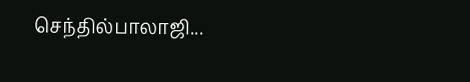செந்தில்பாலாஜி...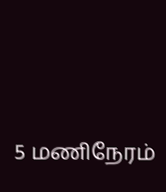5 மணிநேரம்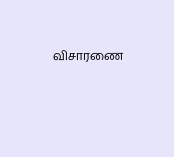விசாரணை